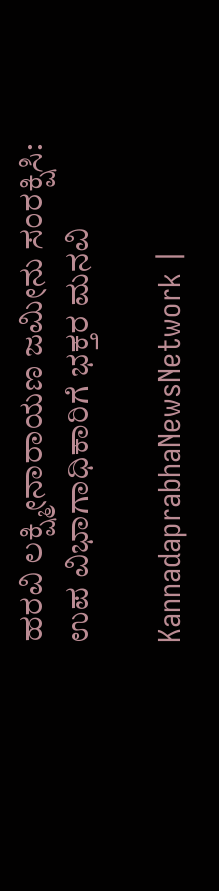ಹರವಿ ಲಕ್ಷ್ಮೀನಾರಾಯಣ ಜಮೀನು ಸಂರಕ್ಷಿಸಿ: ಉಪ ವಿಭಾಗಾಧಿಕಾರಿಗೆ ಭಕ್ತರ ಮನವಿ

KannadaprabhaNewsNetwork |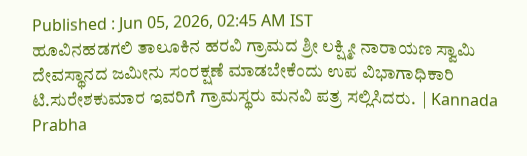Published : Jun 05, 2026, 02:45 AM IST
ಹೂವಿನಹಡಗಲಿ ತಾಲೂಕಿನ ಹರವಿ ಗ್ರಾಮದ ಶ್ರೀ ಲಕ್ಷ್ಮೀ ನಾರಾಯಣ ಸ್ವಾಮಿ ದೇವಸ್ಥಾನದ ಜಮೀನು ಸಂರಕ್ಷಣೆ ಮಾಡಬೇಕೆಂದು ಉಪ ವಿಭಾಗಾಧಿಕಾರಿ ಟಿ.ಸುರೇಶಕುಮಾರ ಇವರಿಗೆ ಗ್ರಾಮಸ್ಥರು ಮನವಿ ಪತ್ರ ಸಲ್ಲಿಸಿದರು.  | Kannada Prabha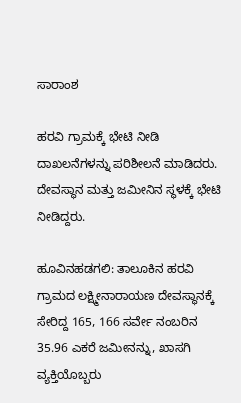ಸಾರಾಂಶ

ಹರವಿ ಗ್ರಾಮಕ್ಕೆ ಭೇಟಿ ನೀಡಿ ದಾಖಲನೆಗಳನ್ನು ಪರಿಶೀಲನೆ ಮಾಡಿದರು. ದೇವಸ್ಥಾನ ಮತ್ತು ಜಮೀನಿನ ಸ್ಥಳಕ್ಕೆ ಭೇಟಿ ನೀಡಿದ್ದರು.

ಹೂವಿನಹಡಗಲಿ: ತಾಲೂಕಿನ ಹರವಿ ಗ್ರಾಮದ ಲಕ್ಷ್ಮೀನಾರಾಯಣ ದೇವಸ್ಥಾನಕ್ಕೆ ಸೇರಿದ್ದ 165, 166 ಸರ್ವೇ ನಂಬರಿನ 35.96 ಎಕರೆ ಜಮೀನನ್ನು, ಖಾಸಗಿ ವ್ಯಕ್ತಿಯೊಬ್ಬರು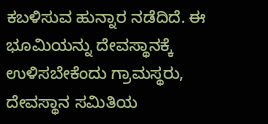ಕಬಳಿಸುವ ಹುನ್ನಾರ ನಡೆದಿದೆ. ಈ ಭೂಮಿಯನ್ನು ದೇವಸ್ಥಾನಕ್ಕೆ ಉಳಿಸಬೇಕೆಂದು ಗ್ರಾಮಸ್ಥರು, ದೇವಸ್ಥಾನ ಸಮಿತಿಯ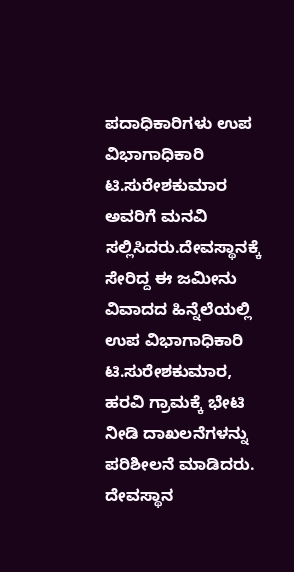ಪದಾಧಿಕಾರಿಗಳು ಉಪ ವಿಭಾಗಾಧಿಕಾರಿ ಟಿ.ಸುರೇಶಕುಮಾರ ಅವರಿಗೆ ಮನವಿ ಸಲ್ಲಿಸಿದರು.ದೇವಸ್ಥಾನಕ್ಕೆ ಸೇರಿದ್ದ ಈ ಜಮೀನು ವಿವಾದದ ಹಿನ್ನೆಲೆಯಲ್ಲಿ ಉಪ ವಿಭಾಗಾಧಿಕಾರಿ ಟಿ.ಸುರೇಶಕುಮಾರ, ಹರವಿ ಗ್ರಾಮಕ್ಕೆ ಭೇಟಿ ನೀಡಿ ದಾಖಲನೆಗಳನ್ನು ಪರಿಶೀಲನೆ ಮಾಡಿದರು. ದೇವಸ್ಥಾನ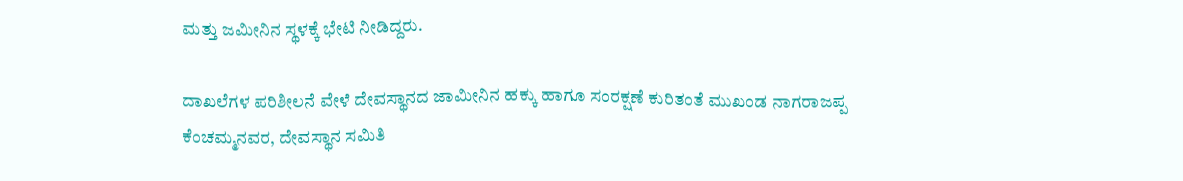ಮತ್ತು ಜಮೀನಿನ ಸ್ಥಳಕ್ಕೆ ಭೇಟಿ ನೀಡಿದ್ದರು.

ದಾಖಲೆಗಳ ಪರಿಶೀಲನೆ ವೇಳೆ ದೇವಸ್ಥಾನದ ಜಾಮೀನಿನ ಹಕ್ಕು ಹಾಗೂ ಸಂರಕ್ಷಣೆ ಕುರಿತಂತೆ ಮುಖಂಡ ನಾಗರಾಜಪ್ಪ ಕೆಂಚಮ್ಮನವರ, ದೇವಸ್ಥಾನ ಸಮಿತಿ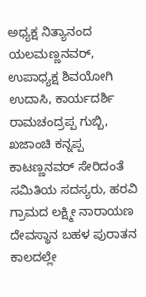ಅಧ್ಯಕ್ಷ ನಿತ್ಯಾನಂದ ಯಲಮಣ್ಣನವರ್, ಉಪಾಧ್ಯಕ್ಷ ಶಿವಯೋಗಿ ಉದಾಸಿ, ಕಾರ್ಯದರ್ಶಿ ರಾಮಚಂದ್ರಪ್ಪ ಗುಬ್ಬಿ, ಖಜಾಂಚಿ ಕನ್ನಪ್ಪ ಕಾಟಣ್ಣನವರ್ ಸೇರಿದಂತೆ ಸಮಿತಿಯ ಸದಸ್ಯರು, ಹರವಿ ಗ್ರಾಮದ ಲಕ್ಷ್ಮೀ ನಾರಾಯಣ ದೇವಸ್ಥಾನ ಬಹಳ ಪುರಾತನ ಕಾಲದಲ್ಲೇ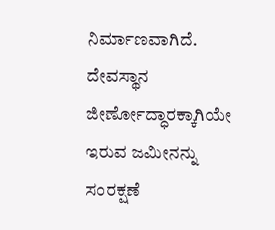ನಿರ್ಮಾಣವಾಗಿದೆ. ದೇವಸ್ಥಾನ ಜೀರ್ಣೋದ್ಧಾರಕ್ಕಾಗಿಯೇ ಇರುವ ಜಮೀನನ್ನು ಸಂರಕ್ಷಣೆ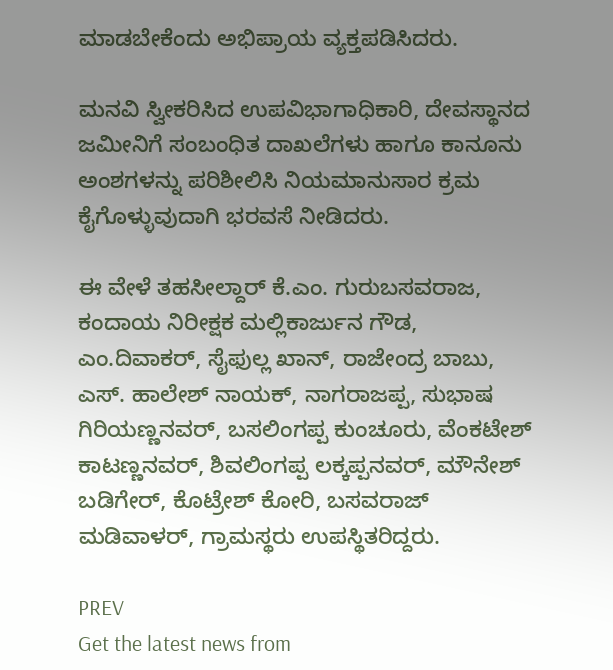ಮಾಡಬೇಕೆಂದು ಅಭಿಪ್ರಾಯ ವ್ಯಕ್ತಪಡಿಸಿದರು.

ಮನವಿ ಸ್ವೀಕರಿಸಿದ ಉಪವಿಭಾಗಾಧಿಕಾರಿ, ದೇವಸ್ಥಾನದ ಜಮೀನಿಗೆ ಸಂಬಂಧಿತ ದಾಖಲೆಗಳು ಹಾಗೂ ಕಾನೂನು ಅಂಶಗಳನ್ನು ಪರಿಶೀಲಿಸಿ ನಿಯಮಾನುಸಾರ ಕ್ರಮ ಕೈಗೊಳ್ಳುವುದಾಗಿ ಭರವಸೆ ನೀಡಿದರು.

ಈ ವೇಳೆ ತಹಸೀಲ್ದಾರ್‌ ಕೆ.ಎಂ. ಗುರುಬಸವರಾಜ, ಕಂದಾಯ ನಿರೀಕ್ಷಕ ಮಲ್ಲಿಕಾರ್ಜುನ ಗೌಡ, ಎಂ.ದಿವಾಕ‌ರ್, ಸೈಫುಲ್ಲ ಖಾನ್, ರಾಜೇಂದ್ರ ಬಾಬು, ಎಸ್. ಹಾಲೇಶ್ ನಾಯಕ್, ನಾಗರಾಜಪ್ಪ, ಸುಭಾಷ ಗಿರಿಯಣ್ಣನವರ್, ಬಸಲಿಂಗಪ್ಪ ಕುಂಚೂರು, ವೆಂಕಟೇಶ್ ಕಾಟಣ್ಣನವರ್, ಶಿವಲಿಂಗಪ್ಪ ಲಕ್ಕಪ್ಪನವರ್, ಮೌನೇಶ್ ಬಡಿಗೇರ್, ಕೊಟ್ರೇಶ್ ಕೋರಿ, ಬಸವರಾಜ್ ಮಡಿವಾಳರ್, ಗ್ರಾಮಸ್ಥರು ಉಪಸ್ಥಿತರಿದ್ದರು.

PREV
Get the latest news from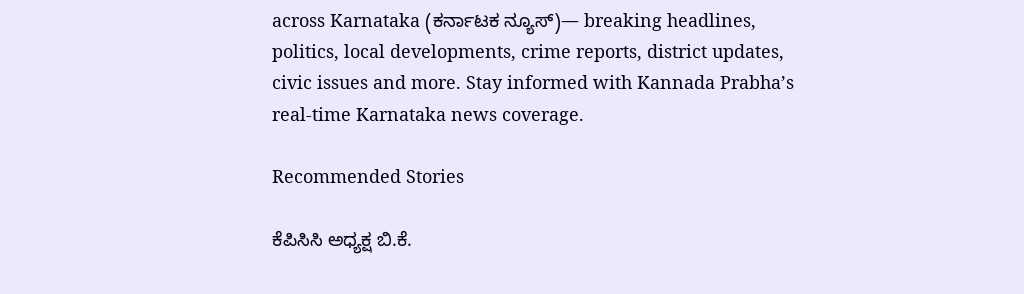across Karnataka (ಕರ್ನಾಟಕ ನ್ಯೂಸ್)— breaking headlines, politics, local developments, crime reports, district updates, civic issues and more. Stay informed with Kannada Prabha’s real‑time Karnataka news coverage.

Recommended Stories

ಕೆಪಿಸಿಸಿ ಅಧ್ಯಕ್ಷ ಬಿ.ಕೆ.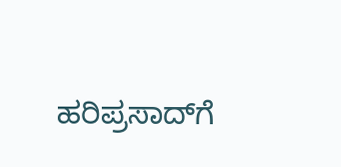ಹರಿಪ್ರಸಾದ್‌ಗೆ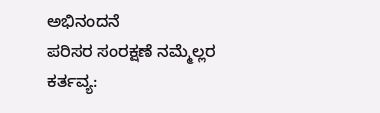ಅಭಿನಂದನೆ
ಪರಿಸರ ಸಂರಕ್ಷಣೆ ನಮ್ಮೆಲ್ಲರ ಕರ್ತವ್ಯ: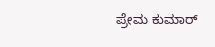ಪ್ರೇಮ ಕುಮಾರ್